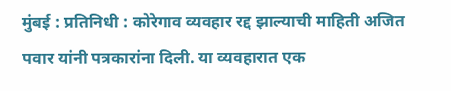मुंबई : प्रतिनिधी : कोरेगाव व्यवहार रद्द झाल्याची माहिती अजित पवार यांनी पत्रकारांना दिली. या व्यवहारात एक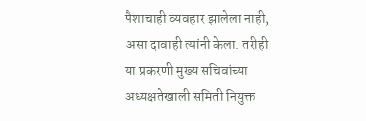पैशाचाही व्यवहार झालेला नाही, असा दावाही त्यांनी केला. तरीही या प्रकरणी मुख्य सचिवांच्या अध्यक्षतेखाली समिती नियुक्त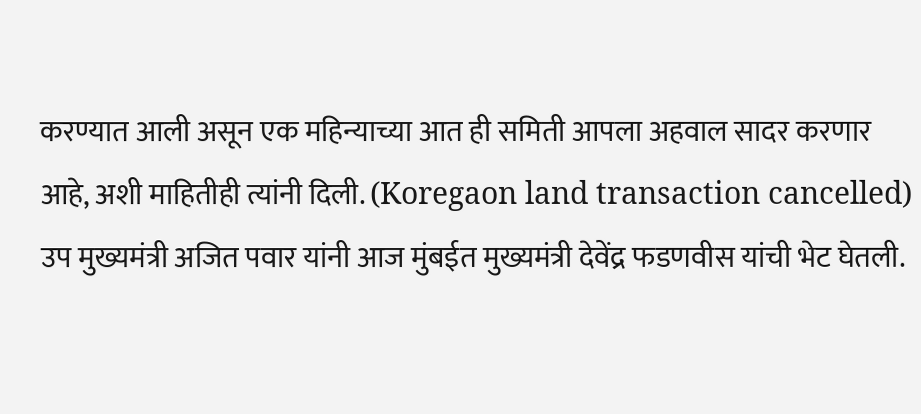करण्यात आली असून एक महिन्याच्या आत ही समिती आपला अहवाल सादर करणार आहे, अशी माहितीही त्यांनी दिली. (Koregaon land transaction cancelled)
उप मुख्यमंत्री अजित पवार यांनी आज मुंबईत मुख्यमंत्री देवेंद्र फडणवीस यांची भेट घेतली.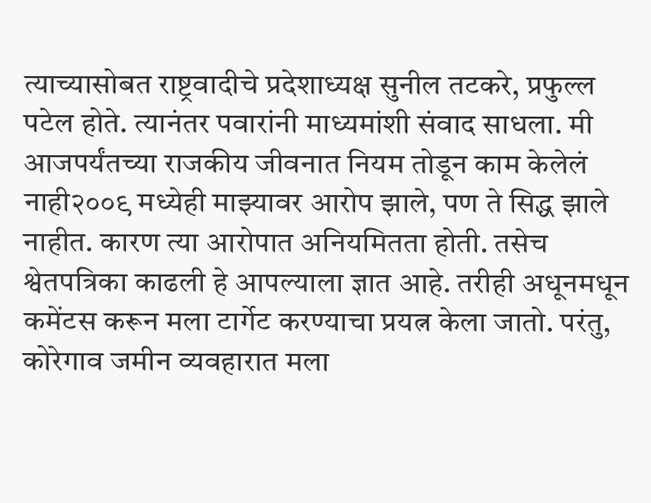त्याच्यासोबत राष्ट्रवादीचे प्रदेशाध्यक्ष सुनील तटकरे, प्रफुल्ल पटेल होते. त्यानंतर पवारांनी माध्यमांशी संवाद साधला. मी आजपर्यंतच्या राजकीय जीवनात नियम तोडून काम केलेलं नाही२००९ मध्येही माझ्यावर आरोप झाले, पण ते सिद्ध झाले नाहीत. कारण त्या आरोपात अनियमितता होती. तसेच श्वेतपत्रिका काढली हे आपल्याला ज्ञात आहे. तरीही अधूनमधून कमेंटस करून मला टार्गेट करण्याचा प्रयत्न केला जातो. परंतु, कोरेगाव जमीन व्यवहारात मला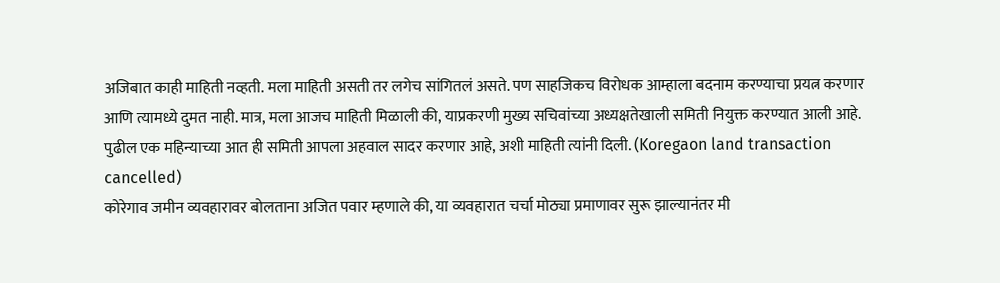अजिबात काही माहिती नव्हती. मला माहिती असती तर लगेच सांगितलं असते. पण साहजिकच विरोधक आम्हाला बदनाम करण्याचा प्रयत्न करणार आणि त्यामध्ये दुमत नाही. मात्र, मला आजच माहिती मिळाली की, याप्रकरणी मुख्य सचिवांच्या अध्यक्षतेखाली समिती नियुक्त करण्यात आली आहे. पुढील एक महिन्याच्या आत ही समिती आपला अहवाल सादर करणार आहे, अशी माहिती त्यांनी दिली. (Koregaon land transaction cancelled)
कोरेगाव जमीन व्यवहारावर बोलताना अजित पवार म्हणाले की, या व्यवहारात चर्चा मोठ्या प्रमाणावर सुरू झाल्यानंतर मी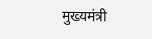मुख्यमंत्री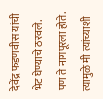देवेंद्र फडणवीस यांची भेट घेण्याचे ठरवले. पण ते नागपूरला होते. त्यामुळे मी त्यांच्याशी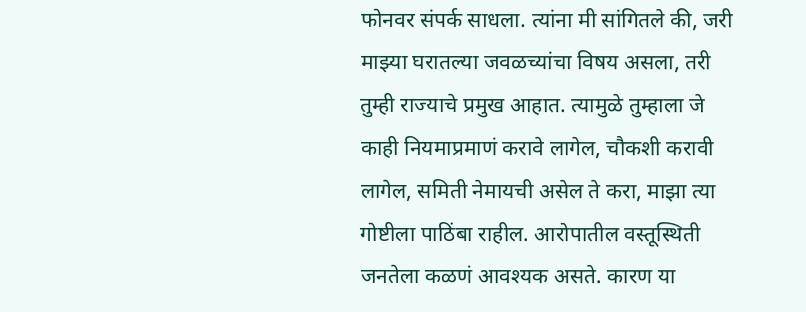फोनवर संपर्क साधला. त्यांना मी सांगितले की, जरी माझ्या घरातल्या जवळच्यांचा विषय असला, तरी तुम्ही राज्याचे प्रमुख आहात. त्यामुळे तुम्हाला जे काही नियमाप्रमाणं करावे लागेल, चौकशी करावी लागेल, समिती नेमायची असेल ते करा, माझा त्या गोष्टीला पाठिंबा राहील. आरोपातील वस्तूस्थिती जनतेला कळणं आवश्यक असते. कारण या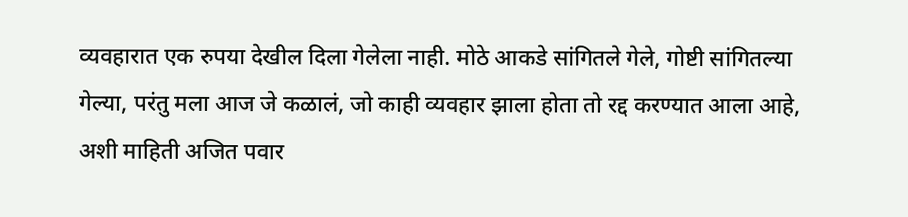व्यवहारात एक रुपया देखील दिला गेलेला नाही. मोठे आकडे सांगितले गेले, गोष्टी सांगितल्या गेल्या, परंतु मला आज जे कळालं, जो काही व्यवहार झाला होता तो रद्द करण्यात आला आहे, अशी माहिती अजित पवार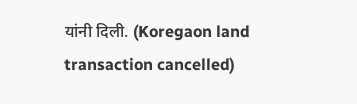यांनी दिली. (Koregaon land transaction cancelled)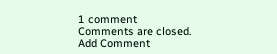1 comment
Comments are closed.
Add Comment